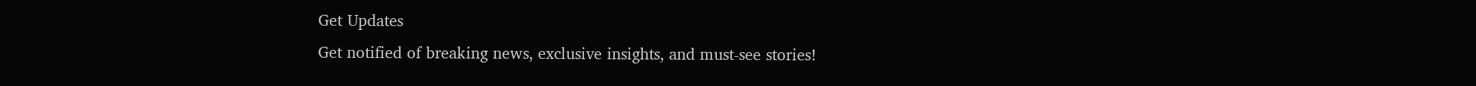Get Updates
Get notified of breaking news, exclusive insights, and must-see stories!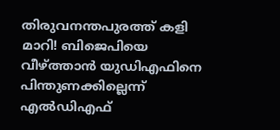തിരുവനന്തപുരത്ത് കളി മാറി! ബിജെപിയെ വീഴ്ത്താൻ യുഡിഎഫിനെ പിന്തുണക്കില്ലെന്ന് എൽഡിഎഫ്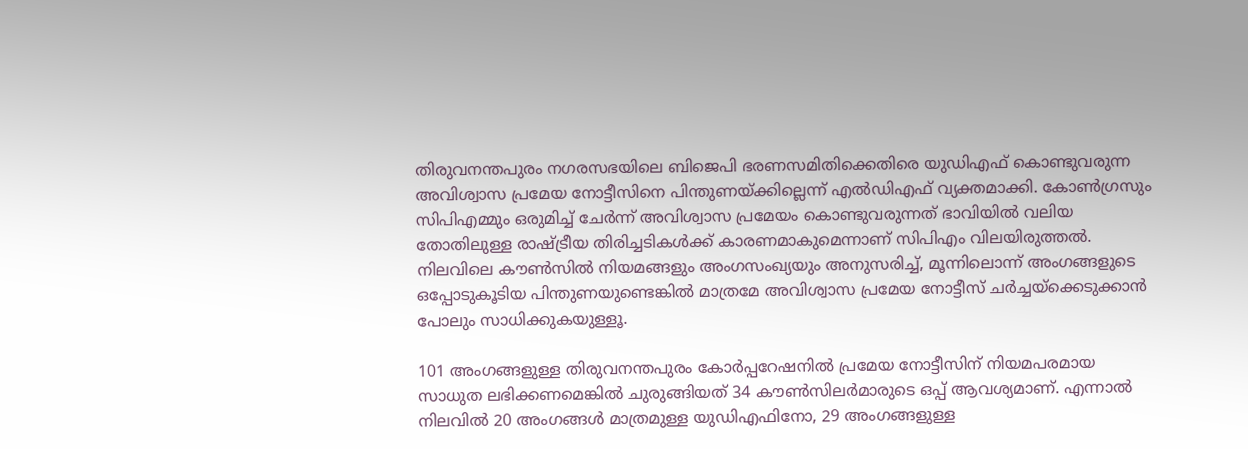തിരുവനന്തപുരം നഗരസഭയിലെ ബിജെപി ഭരണസമിതിക്കെതിരെ യുഡിഎഫ് കൊണ്ടുവരുന്ന അവിശ്വാസ പ്രമേയ നോട്ടീസിനെ പിന്തുണയ്ക്കില്ലെന്ന് എൽഡിഎഫ് വ്യക്തമാക്കി. കോൺഗ്രസും സിപിഎമ്മും ഒരുമിച്ച് ചേർന്ന് അവിശ്വാസ പ്രമേയം കൊണ്ടുവരുന്നത് ഭാവിയിൽ വലിയ തോതിലുള്ള രാഷ്ട്രീയ തിരിച്ചടികൾക്ക് കാരണമാകുമെന്നാണ് സിപിഎം വിലയിരുത്തൽ. നിലവിലെ കൗൺസിൽ നിയമങ്ങളും അംഗസംഖ്യയും അനുസരിച്ച്, മൂന്നിലൊന്ന് അംഗങ്ങളുടെ ഒപ്പോടുകൂടിയ പിന്തുണയുണ്ടെങ്കിൽ മാത്രമേ അവിശ്വാസ പ്രമേയ നോട്ടീസ് ചർച്ചയ്‌ക്കെടുക്കാൻ പോലും സാധിക്കുകയുള്ളൂ.

101 അംഗങ്ങളുള്ള തിരുവനന്തപുരം കോർപ്പറേഷനിൽ പ്രമേയ നോട്ടീസിന് നിയമപരമായ സാധുത ലഭിക്കണമെങ്കിൽ ചുരുങ്ങിയത് 34 കൗൺസിലർമാരുടെ ഒപ്പ് ആവശ്യമാണ്. എന്നാൽ നിലവിൽ 20 അംഗങ്ങൾ മാത്രമുള്ള യുഡിഎഫിനോ, 29 അംഗങ്ങളുള്ള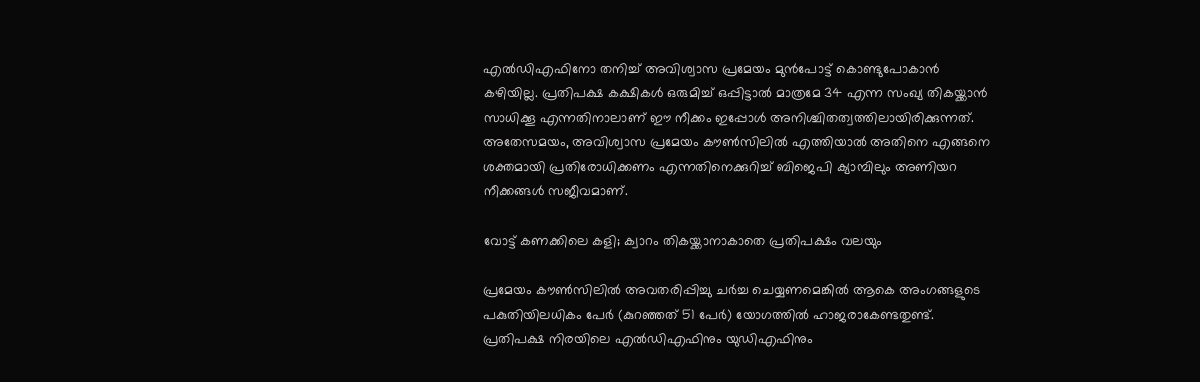എൽഡിഎഫിനോ തനിച്ച് അവിശ്വാസ പ്രമേയം മുൻപോട്ട് കൊണ്ടുപോകാൻ കഴിയില്ല. പ്രതിപക്ഷ കക്ഷികൾ ഒരുമിച്ച് ഒപ്പിട്ടാൽ മാത്രമേ 34 എന്ന സംഖ്യ തികയ്ക്കാൻ സാധിക്കൂ എന്നതിനാലാണ് ഈ നീക്കം ഇപ്പോൾ അനിശ്ചിതത്വത്തിലായിരിക്കുന്നത്. അതേസമയം, അവിശ്വാസ പ്രമേയം കൗൺസിലിൽ എത്തിയാൽ അതിനെ എങ്ങനെ ശക്തമായി പ്രതിരോധിക്കണം എന്നതിനെക്കുറിച്ച് ബിജെപി ക്യാമ്പിലും അണിയറ നീക്കങ്ങൾ സജീവമാണ്.

വോട്ട് കണക്കിലെ കളി; ക്വാറം തികയ്ക്കാനാകാതെ പ്രതിപക്ഷം വലയും

പ്രമേയം കൗൺസിലിൽ അവതരിപ്പിച്ചു ചർച്ച ചെയ്യണമെങ്കിൽ ആകെ അംഗങ്ങളുടെ പകുതിയിലധികം പേർ (കുറഞ്ഞത് 51 പേർ) യോഗത്തിൽ ഹാജരാകേണ്ടതുണ്ട്. പ്രതിപക്ഷ നിരയിലെ എൽഡിഎഫിനും യുഡിഎഫിനും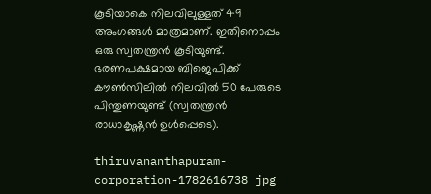കൂടിയാകെ നിലവിലുള്ളത് 49 അംഗങ്ങൾ മാത്രമാണ്. ഇതിനൊപ്പം ഒരു സ്വതന്ത്രൻ കൂടിയുണ്ട്. ഭരണപക്ഷമായ ബിജെപിക്ക് കൗൺസിലിൽ നിലവിൽ 50 പേരുടെ പിന്തുണയുണ്ട് (സ്വതന്ത്രൻ രാധാകൃഷ്ണൻ ഉൾപ്പെടെ).

thiruvananthapuram-corporation-1782616738 jpg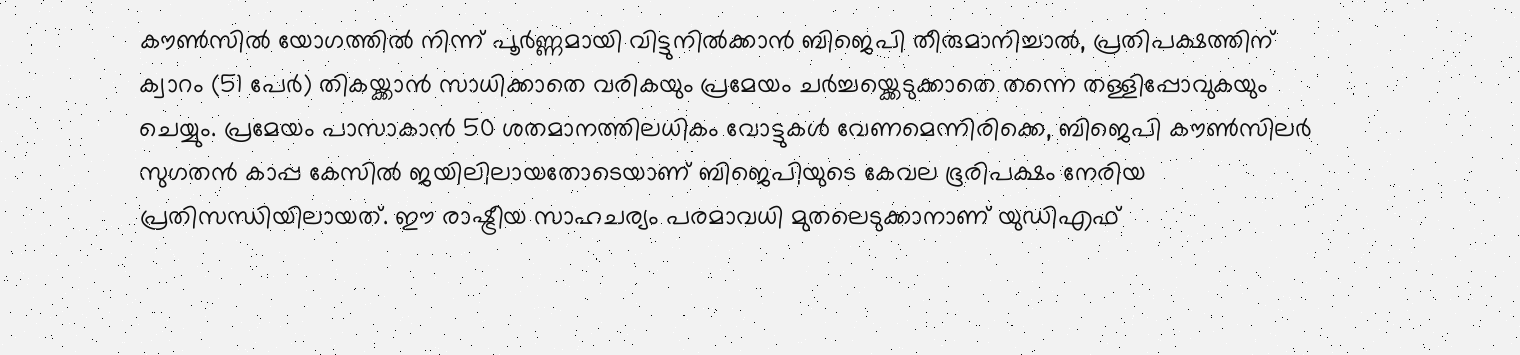കൗൺസിൽ യോഗത്തിൽ നിന്ന് പൂർണ്ണമായി വിട്ടുനിൽക്കാൻ ബിജെപി തീരുമാനിച്ചാൽ, പ്രതിപക്ഷത്തിന് ക്വാറം (51 പേർ) തികയ്ക്കാൻ സാധിക്കാതെ വരികയും പ്രമേയം ചർച്ചയ്ക്കെടുക്കാതെ തന്നെ തള്ളിപ്പോവുകയും ചെയ്യും. പ്രമേയം പാസാകാൻ 50 ശതമാനത്തിലധികം വോട്ടുകൾ വേണമെന്നിരിക്കെ, ബിജെപി കൗൺസിലർ സുഗതൻ കാപ്പ കേസിൽ ജയിലിലായതോടെയാണ് ബിജെപിയുടെ കേവല ഭൂരിപക്ഷം നേരിയ പ്രതിസന്ധിയിലായത്. ഈ രാഷ്ട്രീയ സാഹചര്യം പരമാവധി മുതലെടുക്കാനാണ് യുഡിഎഫ്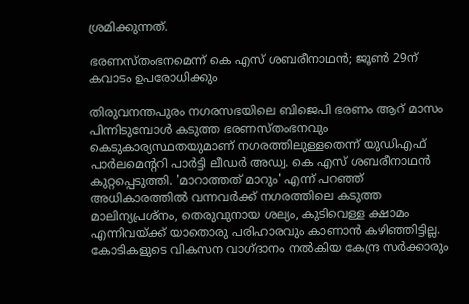ശ്രമിക്കുന്നത്.

ഭരണസ്തംഭനമെന്ന് കെ എസ് ശബരീനാഥൻ; ജൂൺ 29ന് കവാടം ഉപരോധിക്കും

തിരുവനന്തപുരം നഗരസഭയിലെ ബിജെപി ഭരണം ആറ് മാസം പിന്നിടുമ്പോൾ കടുത്ത ഭരണസ്തംഭനവും കെടുകാര്യസ്ഥതയുമാണ് നഗരത്തിലുള്ളതെന്ന് യുഡിഎഫ് പാർലമെന്ററി പാർട്ടി ലീഡർ അഡ്വ. കെ എസ് ശബരീനാഥൻ കുറ്റപ്പെടുത്തി. 'മാറാത്തത് മാറും' എന്ന് പറഞ്ഞ് അധികാരത്തിൽ വന്നവർക്ക് നഗരത്തിലെ കടുത്ത മാലിന്യപ്രശ്നം, തെരുവുനായ ശല്യം, കുടിവെള്ള ക്ഷാമം എന്നിവയ്ക്ക് യാതൊരു പരിഹാരവും കാണാൻ കഴിഞ്ഞിട്ടില്ല. കോടികളുടെ വികസന വാഗ്ദാനം നൽകിയ കേന്ദ്ര സർക്കാരും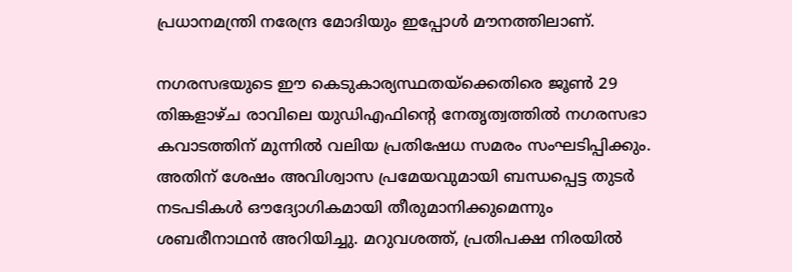പ്രധാനമന്ത്രി നരേന്ദ്ര മോദിയും ഇപ്പോൾ മൗനത്തിലാണ്.

നഗരസഭയുടെ ഈ കെടുകാര്യസ്ഥതയ്ക്കെതിരെ ജൂൺ 29 തിങ്കളാഴ്ച രാവിലെ യുഡിഎഫിന്റെ നേതൃത്വത്തിൽ നഗരസഭാ കവാടത്തിന് മുന്നിൽ വലിയ പ്രതിഷേധ സമരം സംഘടിപ്പിക്കും. അതിന് ശേഷം അവിശ്വാസ പ്രമേയവുമായി ബന്ധപ്പെട്ട തുടർ നടപടികൾ ഔദ്യോഗികമായി തീരുമാനിക്കുമെന്നും ശബരീനാഥൻ അറിയിച്ചു. മറുവശത്ത്, പ്രതിപക്ഷ നിരയിൽ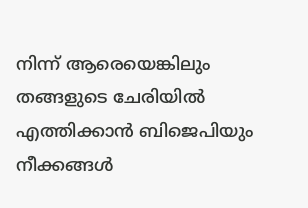നിന്ന് ആരെയെങ്കിലും തങ്ങളുടെ ചേരിയിൽ എത്തിക്കാൻ ബിജെപിയും നീക്കങ്ങൾ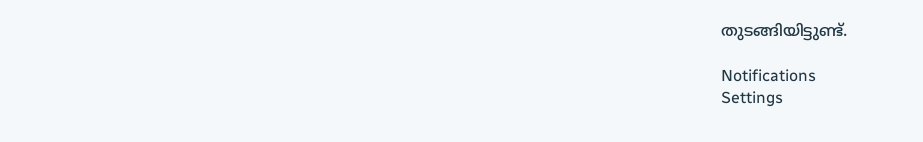തുടങ്ങിയിട്ടുണ്ട്.

Notifications
Settings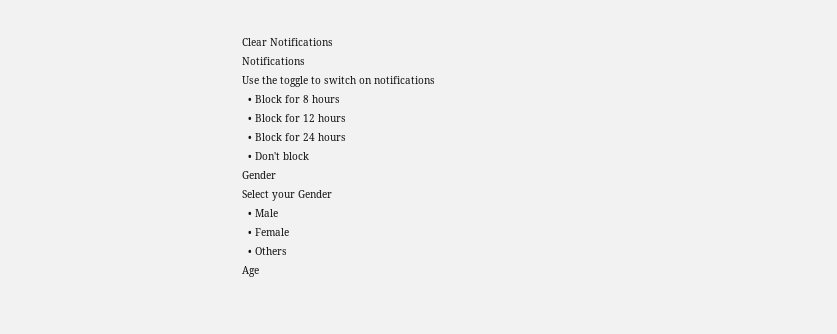Clear Notifications
Notifications
Use the toggle to switch on notifications
  • Block for 8 hours
  • Block for 12 hours
  • Block for 24 hours
  • Don't block
Gender
Select your Gender
  • Male
  • Female
  • Others
Age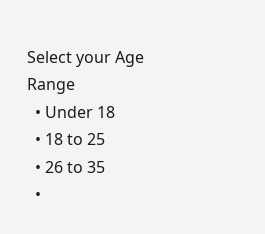Select your Age Range
  • Under 18
  • 18 to 25
  • 26 to 35
  •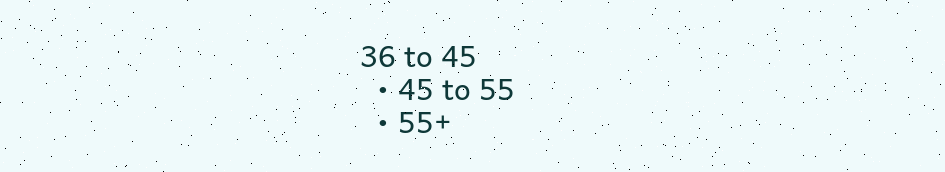36 to 45
  • 45 to 55
  • 55+